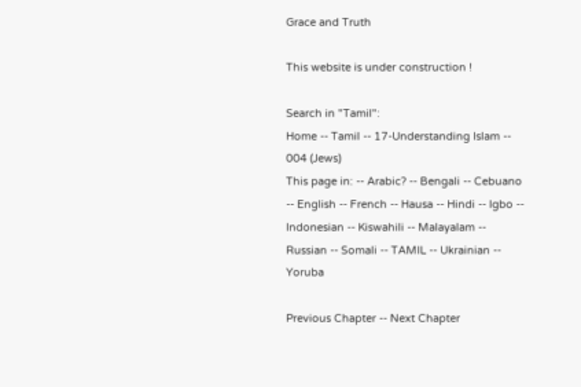Grace and Truth

This website is under construction !

Search in "Tamil":
Home -- Tamil -- 17-Understanding Islam -- 004 (Jews)
This page in: -- Arabic? -- Bengali -- Cebuano -- English -- French -- Hausa -- Hindi -- Igbo -- Indonesian -- Kiswahili -- Malayalam -- Russian -- Somali -- TAMIL -- Ukrainian -- Yoruba

Previous Chapter -- Next Chapter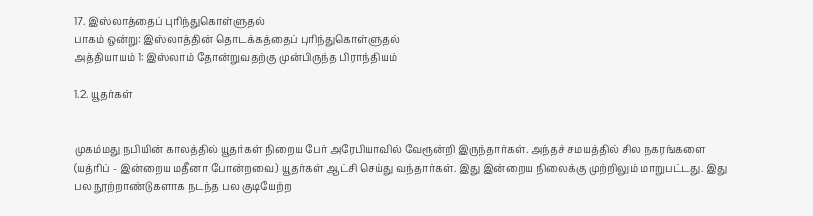17. இஸ்லாத்தைப் புரிந்துகொள்ளுதல்
பாகம் ஒன்று: இஸ்லாத்தின் தொடக்கத்தைப் புரிந்துகொள்ளுதல்
அத்தியாயம் 1: இஸ்லாம் தோன்றுவதற்கு முன்பிருந்த பிராந்தியம்

1.2. யூதர்கள்


முகம்மது நபியின் காலத்தில் யூதர்கள் நிறைய பேர் அரேபியாவில் வேரூன்றி இருந்தார்கள். அந்தச் சமயத்தில் சில நகரங்களை (யத்ரிப் - இன்றைய மதீனா போன்றவை) யூதர்கள் ஆட்சி செய்து வந்தார்கள். இது இன்றைய நிலைக்கு முற்றிலும் மாறுபட்டது. இது பல நூற்றாண்டுகளாக நடந்த பல குடியேற்ற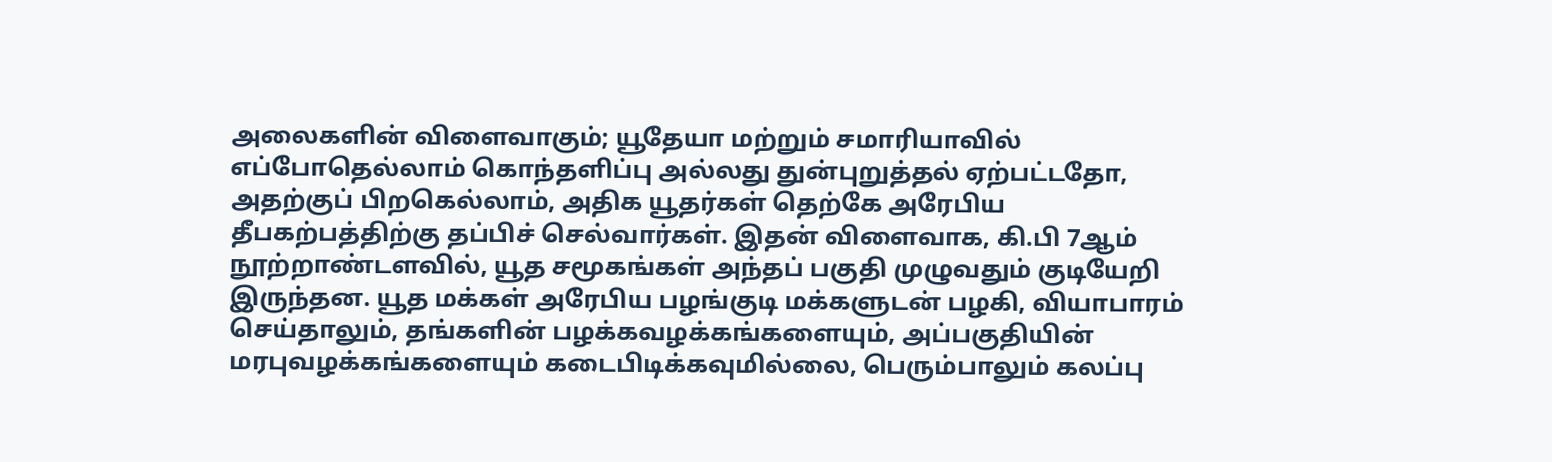அலைகளின் விளைவாகும்; யூதேயா மற்றும் சமாரியாவில் எப்போதெல்லாம் கொந்தளிப்பு அல்லது துன்புறுத்தல் ஏற்பட்டதோ, அதற்குப் பிறகெல்லாம், அதிக யூதர்கள் தெற்கே அரேபிய தீபகற்பத்திற்கு தப்பிச் செல்வார்கள். இதன் விளைவாக, கி.பி 7ஆம் நூற்றாண்டளவில், யூத சமூகங்கள் அந்தப் பகுதி முழுவதும் குடியேறி இருந்தன. யூத மக்கள் அரேபிய பழங்குடி மக்களுடன் பழகி, வியாபாரம் செய்தாலும், தங்களின் பழக்கவழக்கங்களையும், அப்பகுதியின் மரபுவழக்கங்களையும் கடைபிடிக்கவுமில்லை, பெரும்பாலும் கலப்பு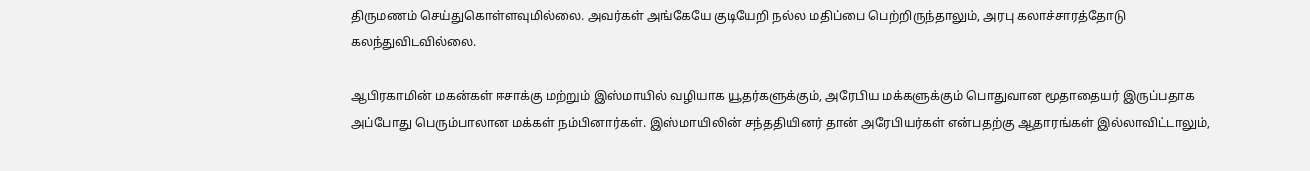திருமணம் செய்துகொள்ளவுமில்லை. அவர்கள் அங்கேயே குடியேறி நல்ல மதிப்பை பெற்றிருந்தாலும், அரபு கலாச்சாரத்தோடு கலந்துவிடவில்லை.

ஆபிரகாமின் மகன்கள் ஈசாக்கு மற்றும் இஸ்மாயில் வழியாக யூதர்களுக்கும், அரேபிய மக்களுக்கும் பொதுவான மூதாதையர் இருப்பதாக அப்போது பெரும்பாலான மக்கள் நம்பினார்கள். இஸ்மாயிலின் சந்ததியினர் தான் அரேபியர்கள் என்பதற்கு ஆதாரங்கள் இல்லாவிட்டாலும்,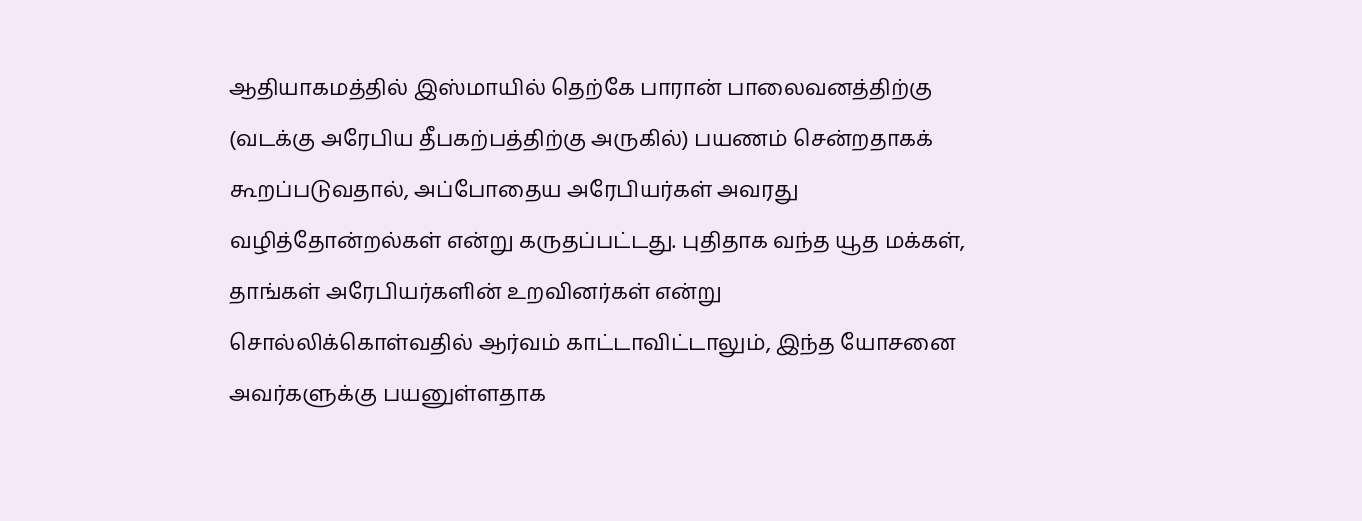ஆதியாகமத்தில் இஸ்மாயில் தெற்கே பாரான் பாலைவனத்திற்கு (வடக்கு அரேபிய தீபகற்பத்திற்கு அருகில்) பயணம் சென்றதாகக் கூறப்படுவதால், அப்போதைய அரேபியர்கள் அவரது வழித்தோன்றல்கள் என்று கருதப்பட்டது. புதிதாக வந்த யூத மக்கள், தாங்கள் அரேபியர்களின் உறவினர்கள் என்று சொல்லிக்கொள்வதில் ஆர்வம் காட்டாவிட்டாலும், இந்த யோசனை அவர்களுக்கு பயனுள்ளதாக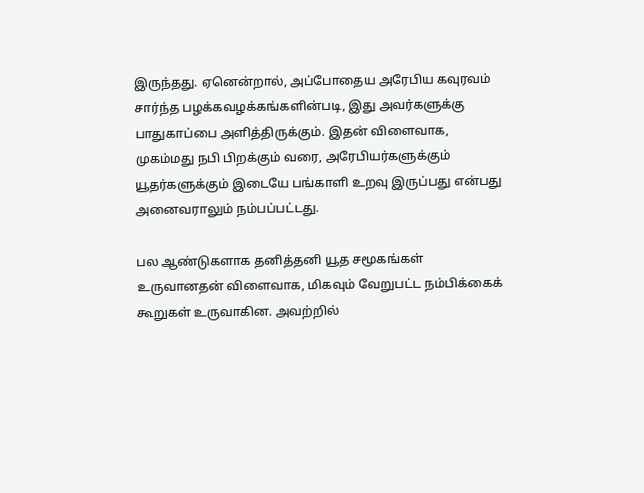இருந்தது. ஏனென்றால், அப்போதைய அரேபிய கவுரவம் சார்ந்த பழக்கவழக்கங்களின்படி, இது அவர்களுக்கு பாதுகாப்பை அளித்திருக்கும். இதன் விளைவாக, முகம்மது நபி பிறக்கும் வரை, அரேபியர்களுக்கும் யூதர்களுக்கும் இடையே பங்காளி உறவு இருப்பது என்பது அனைவராலும் நம்பப்பட்டது.

பல ஆண்டுகளாக தனித்தனி யூத சமூகங்கள் உருவானதன் விளைவாக, மிகவும் வேறுபட்ட நம்பிக்கைக் கூறுகள் உருவாகின. அவற்றில்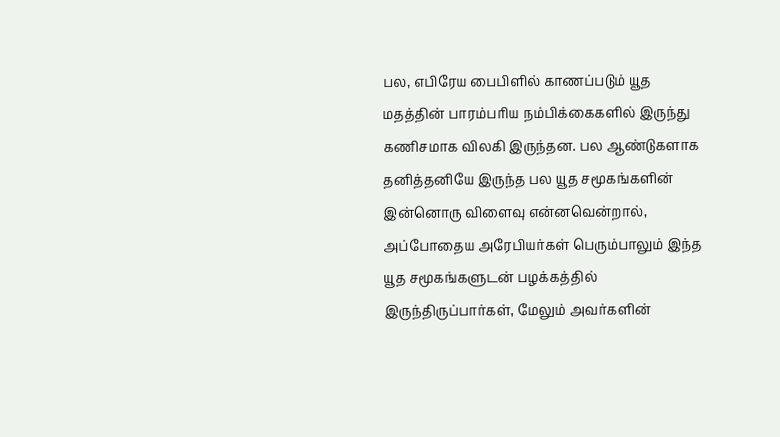பல, எபிரேய பைபிளில் காணப்படும் யூத மதத்தின் பாரம்பரிய நம்பிக்கைகளில் இருந்து கணிசமாக விலகி இருந்தன. பல ஆண்டுகளாக தனித்தனியே இருந்த பல யூத சமூகங்களின் இன்னொரு விளைவு என்னவென்றால், அப்போதைய அரேபியர்கள் பெரும்பாலும் இந்த யூத சமூகங்களுடன் பழக்கத்தில் இருந்திருப்பார்கள், மேலும் அவர்களின்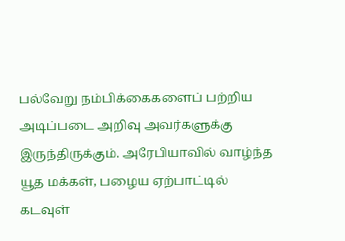பல்வேறு நம்பிக்கைகளைப் பற்றிய அடிப்படை அறிவு அவர்களுக்கு இருந்திருக்கும். அரேபியாவில் வாழ்ந்த யூத மக்கள், பழைய ஏற்பாட்டில் கடவுள்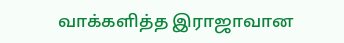வாக்களித்த இராஜாவான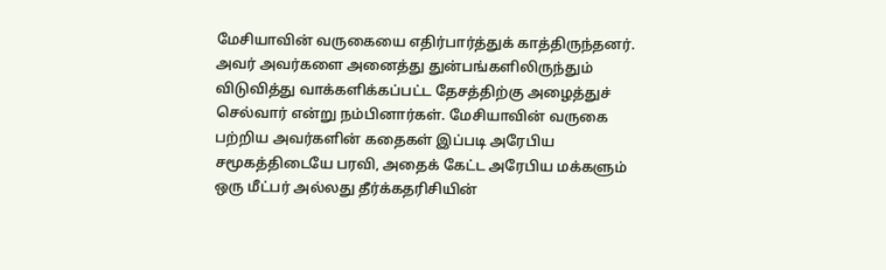மேசியாவின் வருகையை எதிர்பார்த்துக் காத்திருந்தனர். அவர் அவர்களை அனைத்து துன்பங்களிலிருந்தும் விடுவித்து வாக்களிக்கப்பட்ட தேசத்திற்கு அழைத்துச் செல்வார் என்று நம்பினார்கள். மேசியாவின் வருகை பற்றிய அவர்களின் கதைகள் இப்படி அரேபிய சமூகத்திடையே பரவி, அதைக் கேட்ட அரேபிய மக்களும் ஒரு மீட்பர் அல்லது தீர்க்கதரிசியின்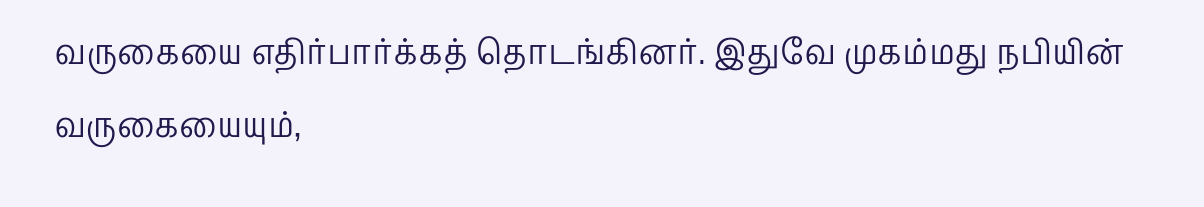வருகையை எதிர்பார்க்கத் தொடங்கினர். இதுவே முகம்மது நபியின் வருகையையும்,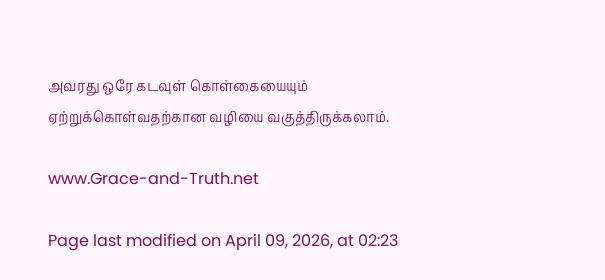அவரது ஒரே கடவுள் கொள்கையையும் ஏற்றுக்கொள்வதற்கான வழியை வகுத்திருக்கலாம்.

www.Grace-and-Truth.net

Page last modified on April 09, 2026, at 02:23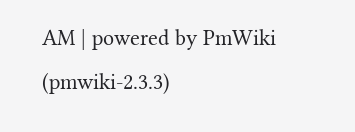AM | powered by PmWiki (pmwiki-2.3.3)